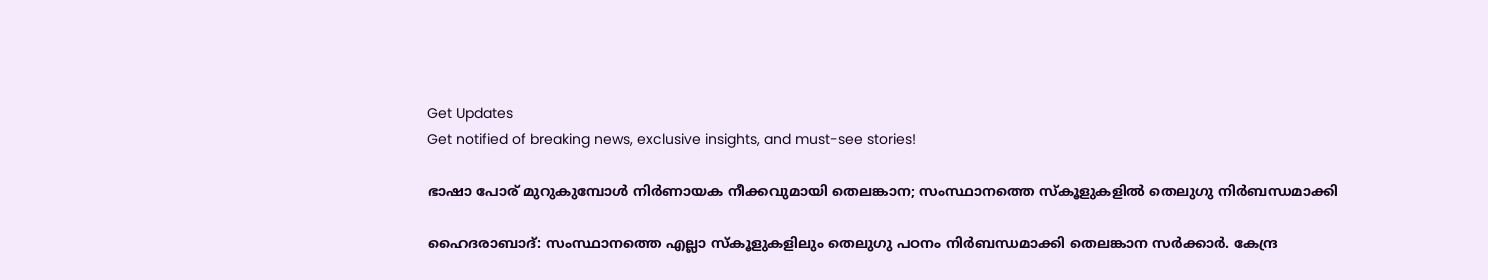Get Updates
Get notified of breaking news, exclusive insights, and must-see stories!

ഭാഷാ പോര് മുറുകുമ്പോൾ നിർണായക നീക്കവുമായി തെലങ്കാന; സംസ്ഥാനത്തെ സ്‌കൂളുകളിൽ തെലുഗു നിർബന്ധമാക്കി

ഹൈദരാബാദ്: സംസ്ഥാനത്തെ എല്ലാ സ്‌കൂളുകളിലും തെലുഗു പഠനം നിർബന്ധമാക്കി തെലങ്കാന സർക്കാർ. കേന്ദ്ര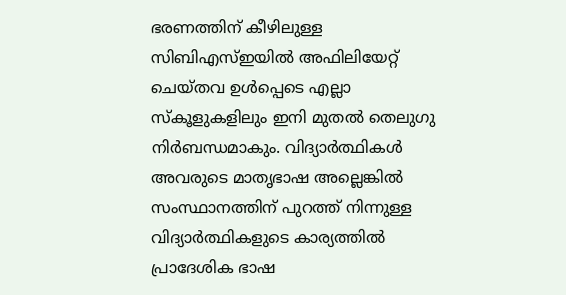ഭരണത്തിന് കീഴിലുള്ള സിബിഎസ്ഇയിൽ അഫിലിയേറ്റ് ചെയ്‌തവ ഉൾപ്പെടെ എല്ലാ സ്‌കൂളുകളിലും ഇനി മുതൽ തെലുഗു നിർബന്ധമാകും. വിദ്യാർത്ഥികൾ അവരുടെ മാതൃഭാഷ അല്ലെങ്കിൽ സംസ്ഥാനത്തിന് പുറത്ത് നിന്നുള്ള വിദ്യാർത്ഥികളുടെ കാര്യത്തിൽ പ്രാദേശിക ഭാഷ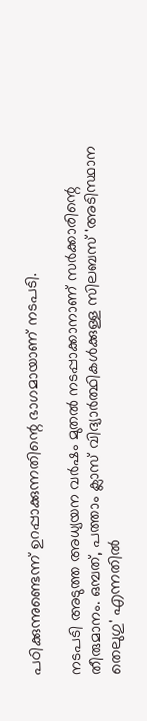പഠിക്കുന്നുണ്ടെന്ന് ഉറപ്പാക്കുന്നതിന്റെ ഭാഗമായാണ് നടപടി.

നടപടി അടുത്ത അധ്യയന വർഷം മുതൽ നടപ്പാക്കാനാണ് സർക്കാരിന്റെ തീരുമാനം. ഒമ്പത്, പത്താം ക്ലാസ് വിദ്യാർത്ഥികൾക്കുള്ള സിലബസ് 'അടിസ്ഥാന തെലുഗു' എന്നതിൽ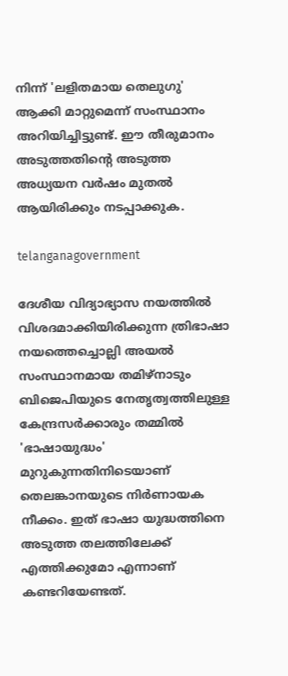നിന്ന് 'ലളിതമായ തെലുഗു' ആക്കി മാറ്റുമെന്ന് സംസ്ഥാനം അറിയിച്ചിട്ടുണ്ട്. ഈ തീരുമാനം അടുത്തതിന്റെ അടുത്ത അധ്യയന വർഷം മുതൽ ആയിരിക്കും നടപ്പാക്കുക.

telanganagovernment

ദേശീയ വിദ്യാഭ്യാസ നയത്തിൽ വിശദമാക്കിയിരിക്കുന്ന ത്രിഭാഷാ നയത്തെച്ചൊല്ലി അയൽ സംസ്ഥാനമായ തമിഴ്‌നാടും ബിജെപിയുടെ നേതൃത്വത്തിലുള്ള കേന്ദ്രസർക്കാരും തമ്മിൽ 'ഭാഷായുദ്ധം' മുറുകുന്നതിനിടെയാണ് തെലങ്കാനയുടെ നിർണായക നീക്കം. ഇത് ഭാഷാ യുദ്ധത്തിനെ അടുത്ത തലത്തിലേക്ക് എത്തിക്കുമോ എന്നാണ് കണ്ടറിയേണ്ടത്.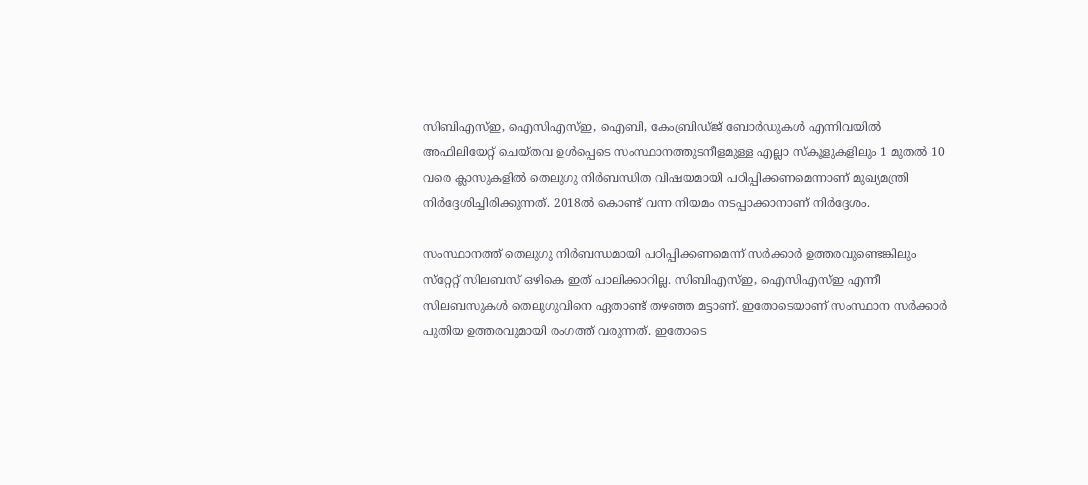സിബിഎസ്ഇ, ഐസിഎസ്ഇ, ഐബി, കേംബ്രിഡ്‌ജ്‌ ബോർഡുകൾ എന്നിവയിൽ അഫിലിയേറ്റ് ചെയ്‌തവ ഉൾപ്പെടെ സംസ്ഥാനത്തുടനീളമുള്ള എല്ലാ സ്‌കൂളുകളിലും 1 മുതൽ 10 വരെ ക്ലാസുകളിൽ തെലുഗു നിർബന്ധിത വിഷയമായി പഠിപ്പിക്കണമെന്നാണ് മുഖ്യമന്ത്രി നിർദ്ദേശിച്ചിരിക്കുന്നത്. 2018ൽ കൊണ്ട് വന്ന നിയമം നടപ്പാക്കാനാണ് നിർദ്ദേശം.

സംസ്ഥാനത്ത് തെലുഗു നിർബന്ധമായി പഠിപ്പിക്കണമെന്ന് സർക്കാർ ഉത്തരവുണ്ടെങ്കിലും സ്‌റ്റേറ്റ് സിലബസ് ഒഴികെ ഇത് പാലിക്കാറില്ല. സിബിഎസ്ഇ, ഐസിഎസ്ഇ എന്നീ സിലബസുകൾ തെലുഗുവിനെ ഏതാണ്ട് തഴഞ്ഞ മട്ടാണ്. ഇതോടെയാണ് സംസ്ഥാന സർക്കാർ പുതിയ ഉത്തരവുമായി രംഗത്ത് വരുന്നത്. ഇതോടെ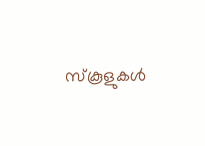സ്‌കൂളുകൾ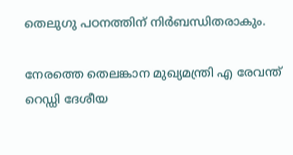തെലുഗു പഠനത്തിന് നിർബന്ധിതരാകും.

നേരത്തെ തെലങ്കാന മുഖ്യമന്ത്രി എ രേവന്ത് റെഡ്ഡി ദേശീയ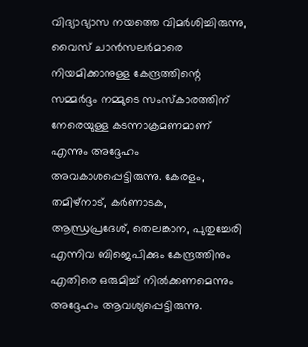വിദ്യാഭ്യാസ നയത്തെ വിമർശിച്ചിരുന്നു, വൈസ് ചാൻസലർമാരെ നിയമിക്കാനുള്ള കേന്ദ്രത്തിന്റെ സമ്മർദ്ദം നമ്മുടെ സംസ്‌കാരത്തിന് നേരെയുള്ള കടന്നാക്രമണമാണ് എന്നും അദ്ദേഹം അവകാശപ്പെട്ടിരുന്നു. കേരളം, തമിഴ്‌നാട്, കർണാടക, ആന്ധ്രപ്രദേശ്, തെലങ്കാന, പുതുച്ചേരി എന്നിവ ബിജെപിക്കും കേന്ദ്രത്തിനും എതിരെ ഒരുമിച്ച് നിൽക്കണമെന്നും അദ്ദേഹം ആവശ്യപ്പെട്ടിരുന്നു.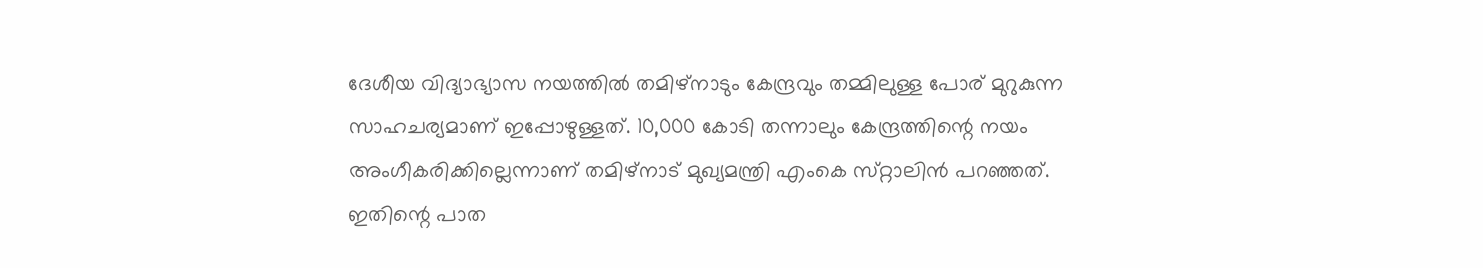ദേശീയ വിദ്യാഭ്യാസ നയത്തിൽ തമിഴ്‌നാടും കേന്ദ്രവും തമ്മിലുള്ള പോര് മുറുകുന്ന സാഹചര്യമാണ് ഇപ്പോഴുള്ളത്. 10,000 കോടി തന്നാലും കേന്ദ്രത്തിന്റെ നയം അംഗീകരിക്കില്ലെന്നാണ് തമിഴ്‌നാട് മുഖ്യമന്ത്രി എംകെ സ്‌റ്റാലിൻ പറഞ്ഞത്. ഇതിന്റെ പാത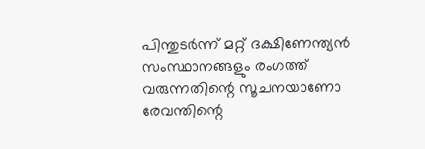പിന്തുടർന്ന് മറ്റ് ദക്ഷിണേന്ത്യൻ സംസ്ഥാനങ്ങളും രംഗത്ത് വരുന്നതിന്റെ സൂചനയാണോ രേവന്തിന്റെ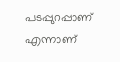പടപ്പുറപ്പാണ് എന്നാണ്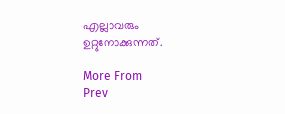എല്ലാവരും ഉറ്റുനോക്കുന്നത്.

More From
Prev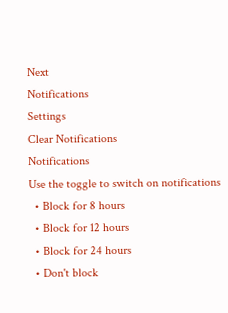Next
Notifications
Settings
Clear Notifications
Notifications
Use the toggle to switch on notifications
  • Block for 8 hours
  • Block for 12 hours
  • Block for 24 hours
  • Don't block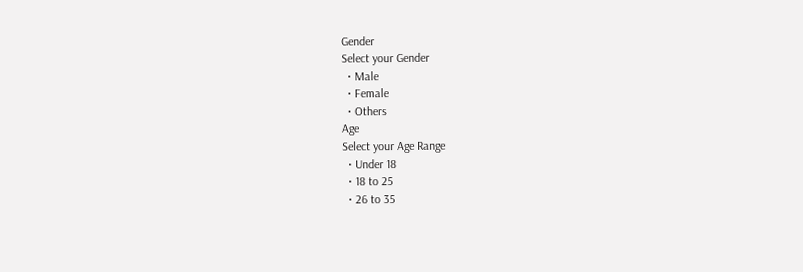Gender
Select your Gender
  • Male
  • Female
  • Others
Age
Select your Age Range
  • Under 18
  • 18 to 25
  • 26 to 35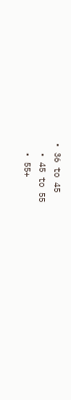• 36 to 45
  • 45 to 55
  • 55+